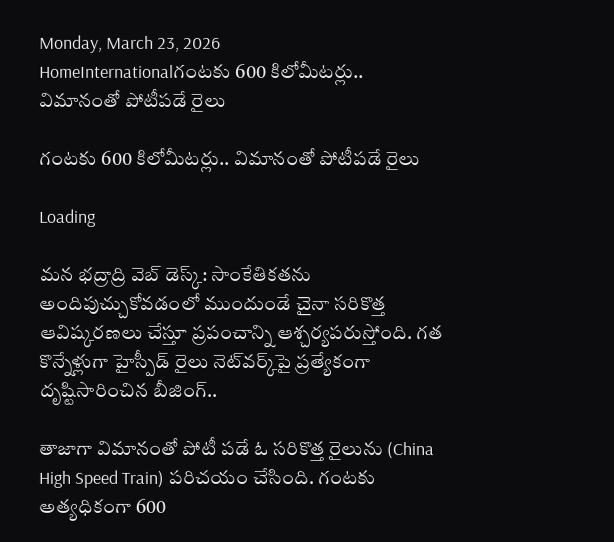Monday, March 23, 2026
HomeInternationalగంటకు 600 కిలోమీటర్లు.. విమానంతో పోటీపడే రైలు

గంటకు 600 కిలోమీటర్లు.. విమానంతో పోటీపడే రైలు

Loading

మన భద్రాద్రి వెబ్ డెస్క్: సాంకేతికతను అందిపుచ్చుకోవడంలో ముందుండే చైనా సరికొత్త ఆవిష్కరణలు చేస్తూ ప్రపంచాన్ని ఆశ్చర్యపరుస్తోంది. గత కొన్నేళ్లుగా హైస్పీడ్‌ రైలు నెట్‌వర్క్‌పై ప్రత్యేకంగా దృష్టిసారించిన బీజింగ్‌..

తాజాగా విమానంతో పోటీ పడే ఓ సరికొత్త రైలును (China High Speed Train) పరిచయం చేసింది. గంటకు అత్యధికంగా 600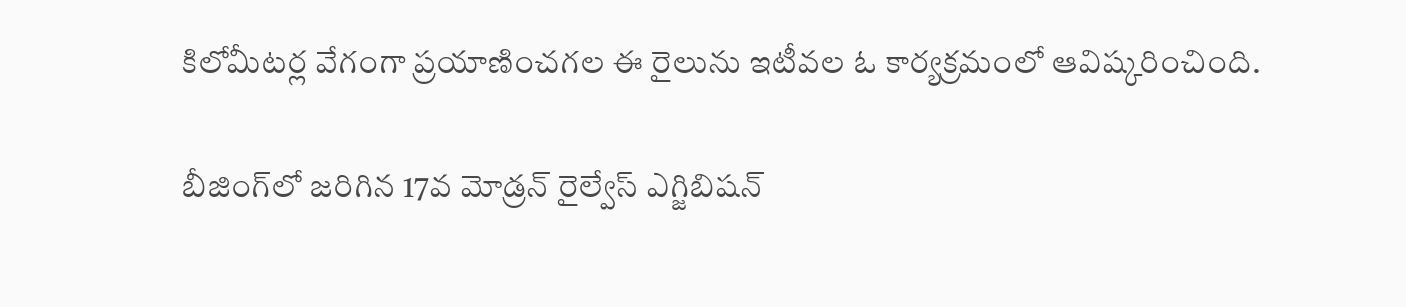కిలోమీటర్ల వేగంగా ప్రయాణించగల ఈ రైలును ఇటీవల ఓ కార్యక్రమంలో ఆవిష్కరించింది.

బీజింగ్‌లో జరిగిన 17వ మోడ్రన్‌ రైల్వేస్‌ ఎగ్జిబిషన్‌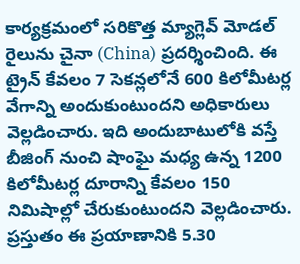కార్యక్రమంలో సరికొత్త మ్యాగ్లెవ్‌ మోడల్ రైలును చైనా (China) ప్రదర్శించింది. ఈ ట్రైన్‌ కేవలం 7 సెకన్లలోనే 600 కిలోమీటర్ల వేగాన్ని అందుకుంటుందని అధికారులు వెల్లడించారు. ఇది అందుబాటులోకి వస్తే బీజింగ్ నుంచి షాంఘై మధ్య ఉన్న 1200 కిలోమీటర్ల దూరాన్ని కేవలం 150 నిమిషాల్లో చేరుకుంటుందని వెల్లడించారు. ప్రస్తుతం ఈ ప్రయాణానికి 5.30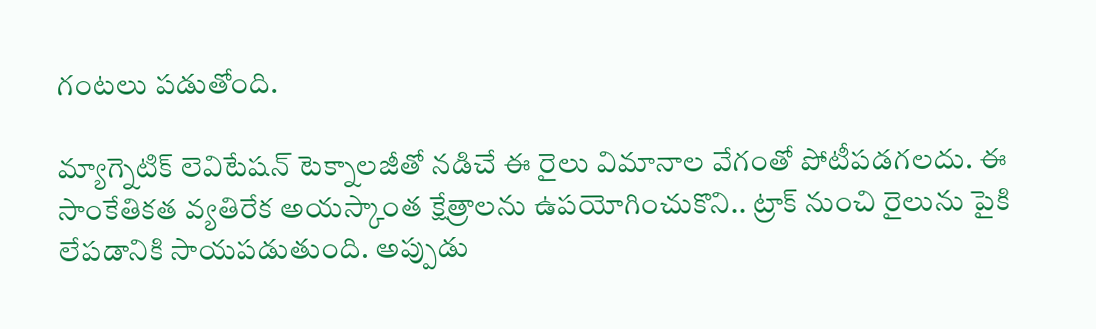గంటలు పడుతోంది.

మ్యాగ్నెటిక్‌ లెవిటేషన్‌ టెక్నాలజీతో నడిచే ఈ రైలు విమానాల వేగంతో పోటీపడగలదు. ఈ సాంకేతికత వ్యతిరేక అయస్కాంత క్షేత్రాలను ఉపయోగించుకొని.. ట్రాక్‌ నుంచి రైలును పైకి లేపడానికి సాయపడుతుంది. అప్పుడు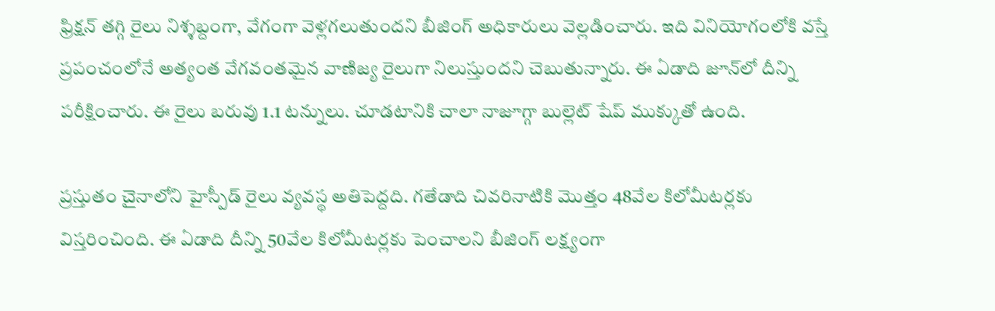ఫ్రిక్షన్ తగ్గి రైలు నిశ్శబ్దంగా, వేగంగా వెళ్లగలుతుందని బీజింగ్‌ అధికారులు వెల్లడించారు. ఇది వినియోగంలోకి వస్తే ప్రపంచంలోనే అత్యంత వేగవంతమైన వాణిజ్య రైలుగా నిలుస్తుందని చెబుతున్నారు. ఈ ఏడాది జూన్‌లో దీన్ని పరీక్షించారు. ఈ రైలు బరువు 1.1 టన్నులు. చూడటానికి చాలా నాజూగ్గా బుల్లెట్‌ షేప్‌ ముక్కుతో ఉంది.

ప్రస్తుతం చైనాలోని హైస్పీడ్‌ రైలు వ్యవస్థ అతిపెద్దది. గతేడాది చివరినాటికి మొత్తం 48వేల కిలోమీటర్లకు విస్తరించింది. ఈ ఏడాది దీన్ని 50వేల కిలోమీటర్లకు పెంచాలని బీజింగ్‌ లక్ష్యంగా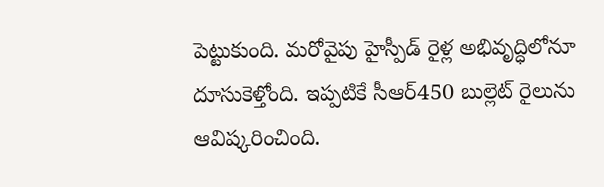పెట్టుకుంది. మరోవైపు హైస్పీడ్‌ రైళ్ల అభివృద్ధిలోనూ దూసుకెళ్తోంది. ఇప్పటికే సీఆర్‌450 బుల్లెట్‌ రైలును ఆవిష్కరించింది.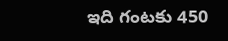ఇది గంటకు 450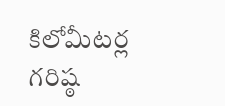కిలోమీటర్ల గరిష్ఠ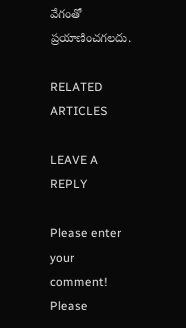వేగంతో ప్రయాణించగలదు.

RELATED ARTICLES

LEAVE A REPLY

Please enter your comment!
Please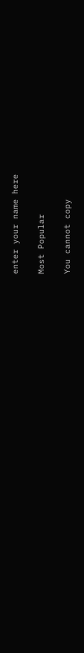enter your name here

Most Popular

You cannot copy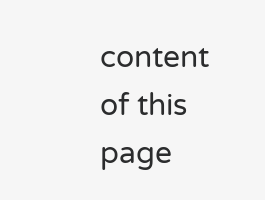content of this page